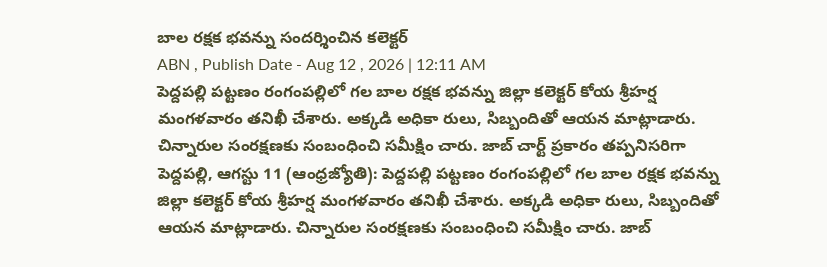బాల రక్షక భవన్ను సందర్శించిన కలెక్టర్
ABN , Publish Date - Aug 12 , 2026 | 12:11 AM
పెద్దపల్లి పట్టణం రంగంపల్లిలో గల బాల రక్షక భవన్ను జిల్లా కలెక్టర్ కోయ శ్రీహర్ష మంగళవారం తనిఖీ చేశారు. అక్కడి అధికా రులు, సిబ్బందితో ఆయన మాట్లాడారు. చిన్నారుల సంరక్షణకు సంబంధించి సమీక్షిం చారు. జాబ్ చార్ట్ ప్రకారం తప్పనిసరిగా
పెద్దపల్లి, ఆగస్టు 11 (ఆంధ్రజ్యోతి): పెద్దపల్లి పట్టణం రంగంపల్లిలో గల బాల రక్షక భవన్ను జిల్లా కలెక్టర్ కోయ శ్రీహర్ష మంగళవారం తనిఖీ చేశారు. అక్కడి అధికా రులు, సిబ్బందితో ఆయన మాట్లాడారు. చిన్నారుల సంరక్షణకు సంబంధించి సమీక్షిం చారు. జాబ్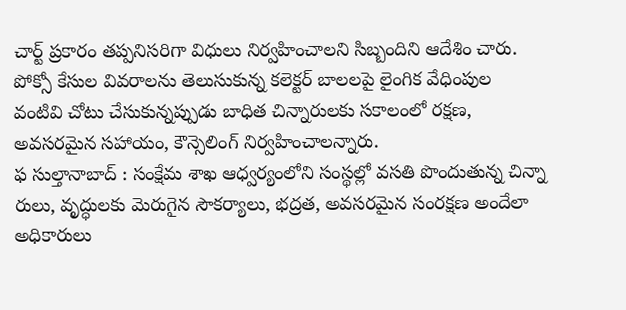చార్ట్ ప్రకారం తప్పనిసరిగా విధులు నిర్వహించాలని సిబ్బందిని ఆదేశిం చారు. పోక్సో కేసుల వివరాలను తెలుసుకున్న కలెక్టర్ బాలలపై లైంగిక వేధింపుల వంటివి చోటు చేసుకున్నప్పుడు బాధిత చిన్నారులకు సకాలంలో రక్షణ, అవసరమైన సహాయం, కౌన్సెలింగ్ నిర్వహించాలన్నారు.
ఫ సుల్తానాబాద్ : సంక్షేమ శాఖ ఆధ్వర్యంలోని సంస్థల్లో వసతి పొందుతున్న చిన్నా రులు, వృద్ధులకు మెరుగైన సౌకర్యాలు, భద్రత, అవసరమైన సంరక్షణ అందేలా అధికారులు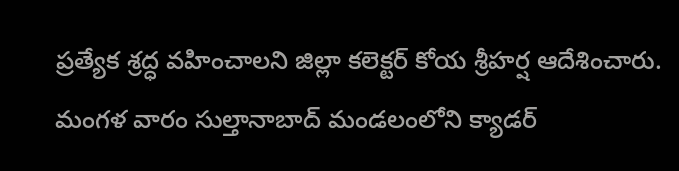ప్రత్యేక శ్రద్ధ వహించాలని జిల్లా కలెక్టర్ కోయ శ్రీహర్ష ఆదేశించారు. మంగళ వారం సుల్తానాబాద్ మండలంలోని క్యాడర్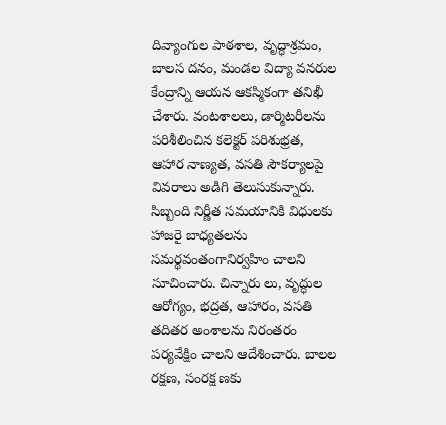దివ్యాంగుల పాఠశాల, వృద్ధాశ్రమం, బాలస దనం, మండల విద్యా వనరుల కేంద్రాన్ని ఆయన ఆకస్మికంగా తనిఖీ చేశారు. వంటశాలలు, డార్మిటరీలను పరిశీలించిన కలెక్టర్ పరిశుభ్రత, ఆహార నాణ్యత, వసతి సౌకర్యాలపై వివరాలు అడిగి తెలుసుకున్నారు. సిబ్బంది నిర్ణీత సమయానికి విధులకు హాజరై బాధ్యతలను సమర్థవంతంగానిర్వహిం చాలని సూచించారు. చిన్నారు లు, వృద్ధుల ఆరోగ్యం, భద్రత, ఆహారం, వసతి తదితర అంశాలను నిరంతరం పర్యవేక్షిం చాలని ఆదేశించారు. బాలల రక్షణ, సంరక్ష ణకు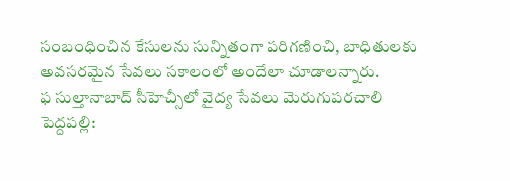సంబంధించిన కేసులను సున్నితంగా పరిగణించి, బాధితులకు అవసరమైన సేవలు సకాలంలో అందేలా చూడాలన్నారు.
ఫ సుల్తానాబాద్ సీహెచ్సీలో వైద్య సేవలు మెరుగుపరచాలి
పెద్దపల్లి: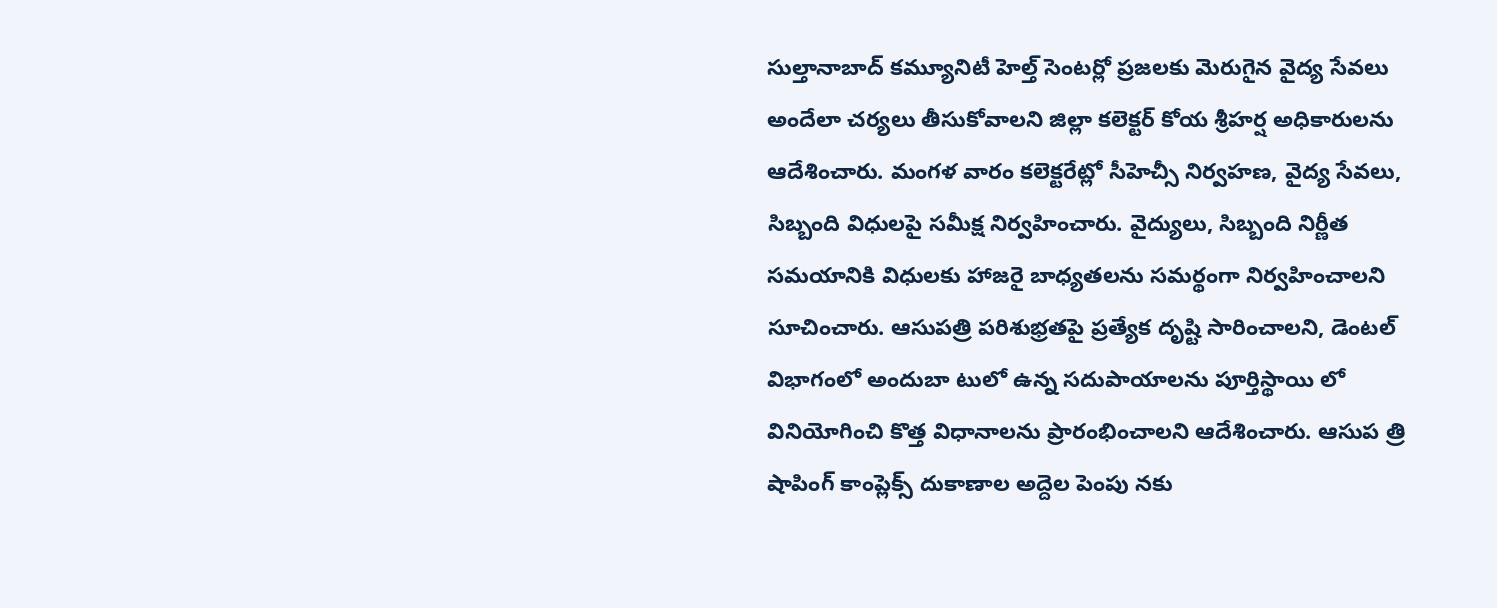సుల్తానాబాద్ కమ్యూనిటీ హెల్త్ సెంటర్లో ప్రజలకు మెరుగైన వైద్య సేవలు అందేలా చర్యలు తీసుకోవాలని జిల్లా కలెక్టర్ కోయ శ్రీహర్ష అధికారులను ఆదేశించారు. మంగళ వారం కలెక్టరేట్లో సీహెచ్సీ నిర్వహణ, వైద్య సేవలు, సిబ్బంది విధులపై సమీక్ష నిర్వహించారు. వైద్యులు, సిబ్బంది నిర్ణీత సమయానికి విధులకు హాజరై బాధ్యతలను సమర్థంగా నిర్వహించాలని సూచించారు. ఆసుపత్రి పరిశుభ్రతపై ప్రత్యేక దృష్టి సారించాలని, డెంటల్ విభాగంలో అందుబా టులో ఉన్న సదుపాయాలను పూర్తిస్థాయి లో వినియోగించి కొత్త విధానాలను ప్రారంభించాలని ఆదేశించారు. ఆసుప త్రి షాపింగ్ కాంప్లెక్స్ దుకాణాల అద్దెల పెంపు నకు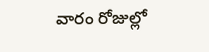వారం రోజుల్లో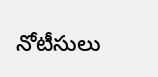నోటీసులు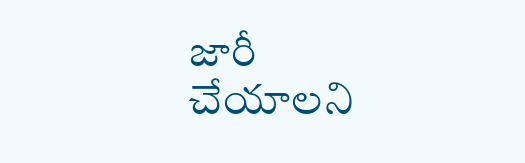జారీ చేయాలని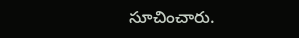సూచించారు.